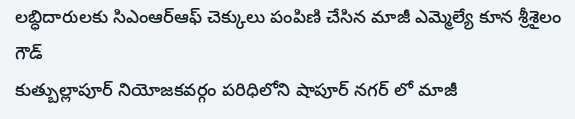లబ్ధిదారులకు సిఎంఆర్ఆఫ్ చెక్కులు పంపిణి చేసిన మాజీ ఎమ్మెల్యే కూన శ్రీశైలం గౌడ్
కుత్బుల్లాపూర్ నియోజకవర్గం పరిధిలోని షాపూర్ నగర్ లో మాజీ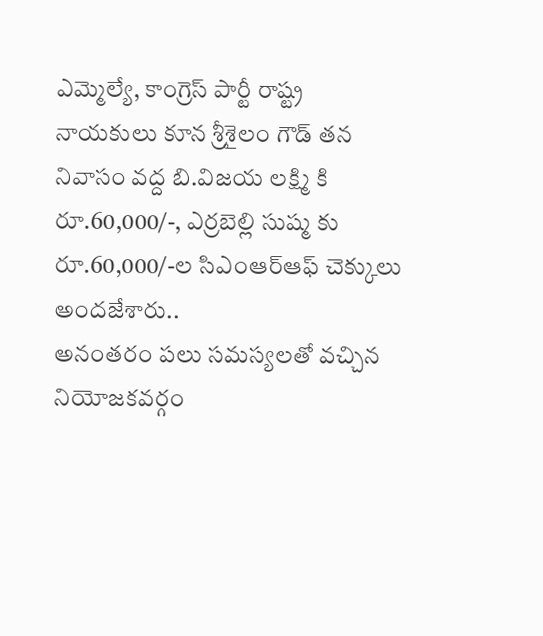ఎమ్మెల్యే, కాంగ్రెస్ పార్టీ రాష్ట్ర నాయకులు కూన శ్రీశైలం గౌడ్ తన నివాసం వద్ద బి.విజయ లక్ష్మి కి రూ.60,000/-, ఎర్రబెల్లి సుష్మ కు రూ.60,000/-ల సిఎంఆర్ఆఫ్ చెక్కులు అందజేశారు..
అనంతరం పలు సమస్యలతో వచ్చిన నియోజకవర్గం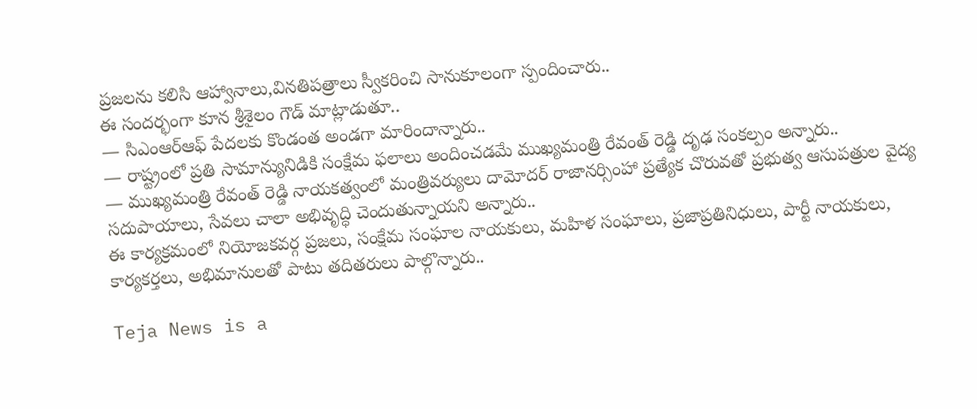ప్రజలను కలిసి ఆహ్వానాలు,వినతిపత్రాలు స్వీకరించి సానుకూలంగా స్పందించారు..
ఈ సందర్భంగా కూన శ్రీశైలం గౌడ్ మాట్లాడుతూ..
— సిఎంఆర్ఆఫ్ పేదలకు కొండంత అండగా మారిందాన్నారు..
— రాష్ట్రంలో ప్రతి సామాన్యునిడికి సంక్షేమ ఫలాలు అందించడమే ముఖ్యమంత్రి రేవంత్ రెడ్డి దృఢ సంకల్పం అన్నారు..
— ముఖ్యమంత్రి రేవంత్ రెడ్డి నాయకత్వంలో మంత్రివర్యులు దామోదర్ రాజానర్సింహా ప్రత్యేక చొరువతో ప్రభుత్వ ఆసుపత్రుల వైద్య సదుపాయాలు, సేవలు చాలా అభివృద్ధి చెందుతున్నాయని అన్నారు..
ఈ కార్యక్రమంలో నియోజకవర్గ ప్రజలు, సంక్షేమ సంఘాల నాయకులు, మహిళ సంఘాలు, ప్రజాప్రతినిధులు, పార్టీ నాయకులు, కార్యకర్తలు, అభిమానులతో పాటు తదితరులు పాల్గొన్నారు..

Teja News is a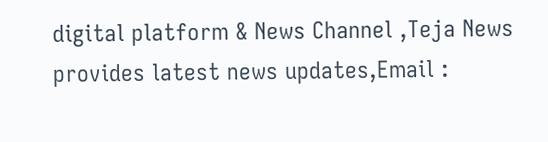digital platform & News Channel ,Teja News provides latest news updates,Email :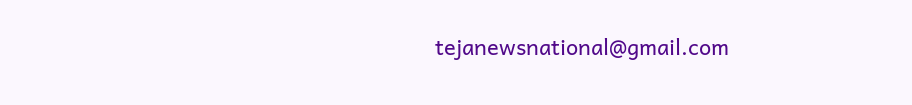tejanewsnational@gmail.com